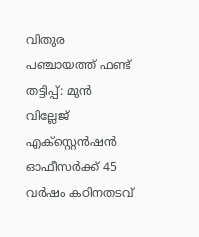വിതുര പഞ്ചായത്ത് ഫണ്ട് തട്ടിപ്പ്: മുൻ വില്ലേജ് എക്സ്റ്റെൻഷൻ ഓഫീസർക്ക് 45 വർഷം കഠിനതടവ്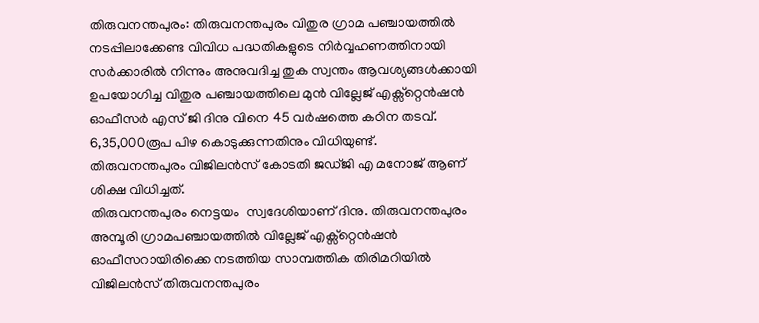തിരുവനന്തപുരം: തിരുവനന്തപുരം വിതുര ഗ്രാമ പഞ്ചായത്തിൽ നടപ്പിലാക്കേണ്ട വിവിധ പദ്ധതികളുടെ നിർവ്വഹണത്തിനായി  സർക്കാരിൽ നിന്നും അനുവദിച്ച തുക സ്വന്തം ആവശ്യങ്ങൾക്കായി ഉപയോഗിച്ച വിതുര പഞ്ചായത്തിലെ മുൻ വില്ലേജ് എക്സ്റ്റെൻഷൻ ഓഫീസർ എസ് ജി ദിനു വിനെ 45 വർഷത്തെ കഠിന തടവ്. 6,35,000രൂപ പിഴ കൊടുക്കുന്നതിനും വിധിയുണ്ട്.
തിരുവനന്തപുരം വിജിലൻസ് കോടതി ജഡ്ജി എ മനോജ്‌ ആണ് ശിക്ഷ വിധിച്ചത്.
തിരുവനന്തപുരം നെട്ടയം  സ്വദേശിയാണ് ദിനു. തിരുവനന്തപുരം അമ്പൂരി ഗ്രാമപഞ്ചായത്തിൽ വില്ലേജ് എക്സ്റ്റെൻഷൻ ഓഫീസറായിരിക്കെ നടത്തിയ സാമ്പത്തിക തിരിമറിയിൽ  വിജിലൻസ് തിരുവനന്തപുരം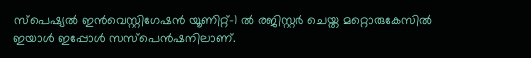സ്പെഷ്യൽ ഇൻവെസ്റ്റിഗേഷൻ യൂണിറ്റ്-1 ൽ രജിസ്റ്റർ ചെയ്ത മറ്റൊരുകേസിൽ ഇയാൾ ഇപ്പോൾ സസ്പെൻഷനിലാണ്.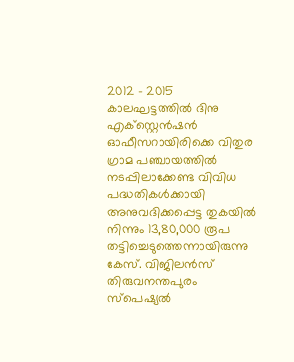2012 – 2015 കാലഘട്ടത്തിൽ ദിനു എക്സ്റ്റെൻഷൻ ഓഫീസറായിരിക്കെ വിതുര ഗ്രാമ പഞ്ചായത്തിൽ നടപ്പിലാക്കേണ്ട വിവിധ പദ്ധതികൾക്കായി അനുവദിക്കപ്പെട്ട തുകയിൽ നിന്നും 13,80,000 രൂപ തട്ടിച്ചെടുത്തെന്നായിരുന്നു കേസ്. വിജിലൻസ് തിരുവനന്തപുരം സ്പെഷ്യൽ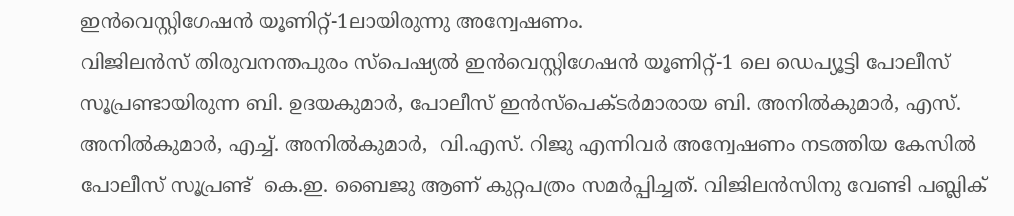ഇൻവെസ്റ്റിഗേഷൻ യൂണിറ്റ്-1ലായിരുന്നു അന്വേഷണം.
വിജിലൻസ് തിരുവനന്തപുരം സ്പെഷ്യൽ ഇൻവെസ്റ്റിഗേഷൻ യൂണിറ്റ്-1 ലെ ഡെപ്യൂട്ടി പോലീസ് സൂപ്രണ്ടായിരുന്ന ബി. ഉദയകുമാർ, പോലീസ് ഇൻസ്പെക്ടർമാരായ ബി. അനിൽകുമാർ, എസ്. അനിൽകുമാർ, എച്ച്. അനിൽകുമാർ,  വി.എസ്. റിജു എന്നിവർ അന്വേഷണം നടത്തിയ കേസിൽ പോലീസ് സൂപ്രണ്ട്  കെ.ഇ. ബൈജു ആണ് കുറ്റപത്രം സമർപ്പിച്ചത്. വിജിലൻസിനു വേണ്ടി പബ്ലിക്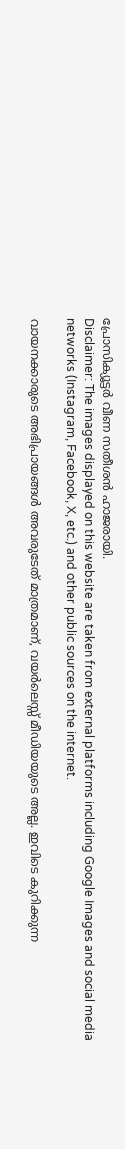പ്രോസിക്യൂട്ടർ വീണ സതീശൻ ഹാജരായി.
Disclaimer: The images displayed on this website are taken from external platforms including Google Images and social media networks (Instagram, Facebook, X, etc.) and other public sources on the internet.

വായനക്കാരുടെ അഭിപ്രായങ്ങള്‍ അവരുടേത് മാത്രമാണ്, വയർലെസ്സ് മീഡിയയുടെ അല്ല. ഇവിടെ കുറിക്കുന്ന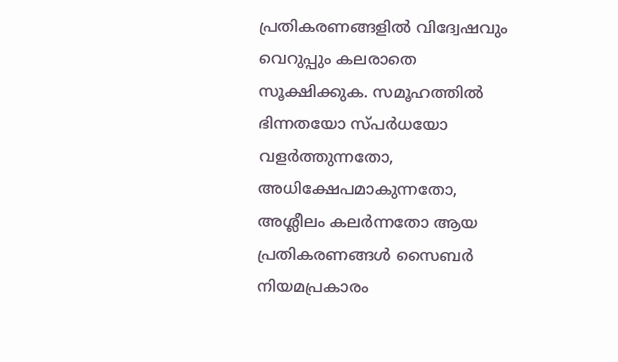പ്രതികരണങ്ങളിൽ വിദ്വേഷവും വെറുപ്പും കലരാതെ സൂക്ഷിക്കുക. സമൂഹത്തിൽ ഭിന്നതയോ സ്‌പർധയോ വളർത്തുന്നതോ, അധിക്ഷേപമാകുന്നതോ, അശ്ലീലം കലർന്നതോ ആയ പ്രതികരണങ്ങൾ സൈബർ നിയമപ്രകാരം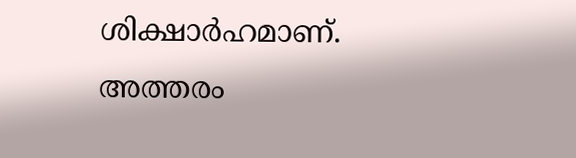ശിക്ഷാർഹമാണ്. അത്തരം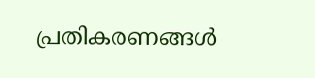പ്രതികരണങ്ങൾ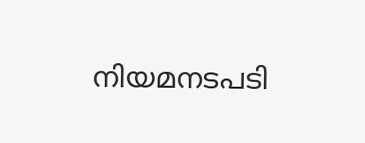നിയമനടപടി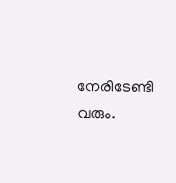നേരിടേണ്ടി വരും.